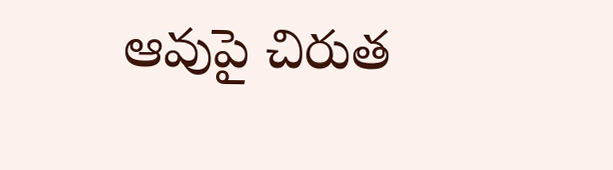ఆవుపై చిరుత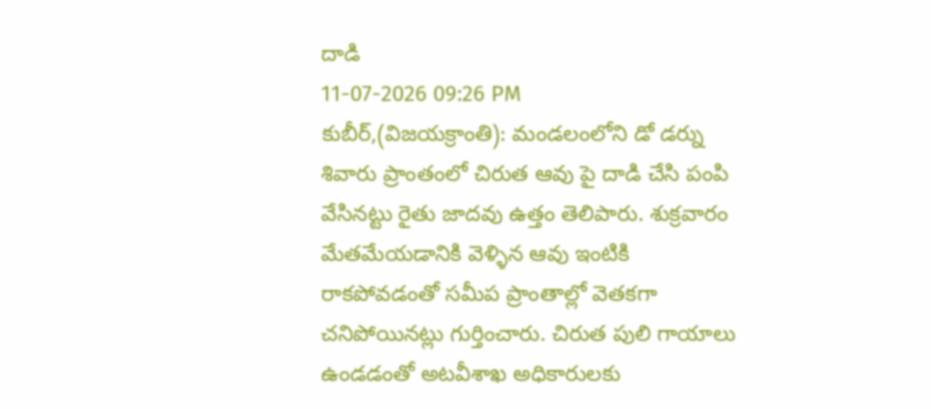దాడి
11-07-2026 09:26 PM
కుబీర్,(విజయక్రాంతి): మండలంలోని డో డర్ను శివారు ప్రాంతంలో చిరుత ఆవు పై దాడి చేసి పంపి వేసినట్టు రైతు జాదవు ఉత్తం తెలిపారు. శుక్రవారం మేతమేయడానికి వెళ్ళిన ఆవు ఇంటికి రాకపోవడంతో సమీప ప్రాంతాల్లో వెతకగా చనిపోయినట్లు గుర్తించారు. చిరుత పులి గాయాలు ఉండడంతో అటవీశాఖ అధికారులకు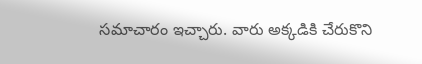సమాచారం ఇచ్చారు. వారు అక్కడికి చేరుకొని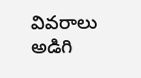వివరాలు అడిగి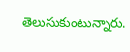తెలుసుకుంటున్నారు.